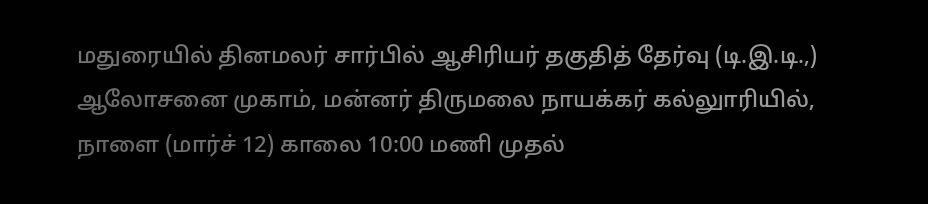மதுரையில் தினமலர் சார்பில் ஆசிரியர் தகுதித் தேர்வு (டி.இ.டி.,) ஆலோசனை முகாம், மன்னர் திருமலை நாயக்கர் கல்லுாரியில், நாளை (மார்ச் 12) காலை 10:00 மணி முதல்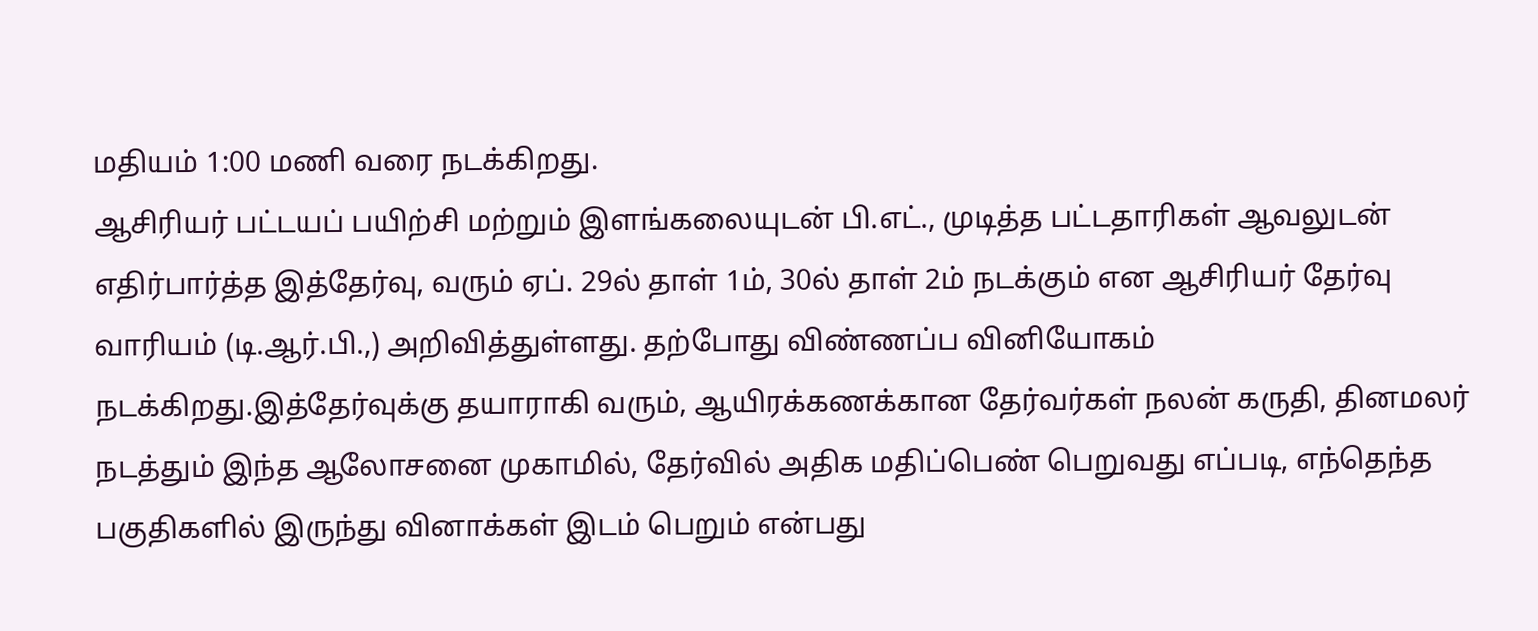மதியம் 1:00 மணி வரை நடக்கிறது.
ஆசிரியர் பட்டயப் பயிற்சி மற்றும் இளங்கலையுடன் பி.எட்., முடித்த பட்டதாரிகள் ஆவலுடன் எதிர்பார்த்த இத்தேர்வு, வரும் ஏப். 29ல் தாள் 1ம், 30ல் தாள் 2ம் நடக்கும் என ஆசிரியர் தேர்வு வாரியம் (டி.ஆர்.பி.,) அறிவித்துள்ளது. தற்போது விண்ணப்ப வினியோகம் நடக்கிறது.இத்தேர்வுக்கு தயாராகி வரும், ஆயிரக்கணக்கான தேர்வர்கள் நலன் கருதி, தினமலர் நடத்தும் இந்த ஆலோசனை முகாமில், தேர்வில் அதிக மதிப்பெண் பெறுவது எப்படி, எந்தெந்த பகுதிகளில் இருந்து வினாக்கள் இடம் பெறும் என்பது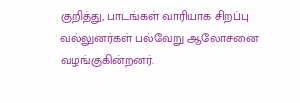குறித்து, பாடங்கள் வாரியாக சிறப்பு வல்லுனர்கள் பல்வேறு ஆலோசனை வழங்குகின்றனர்.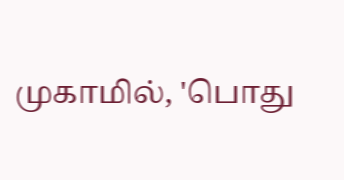முகாமில், 'பொது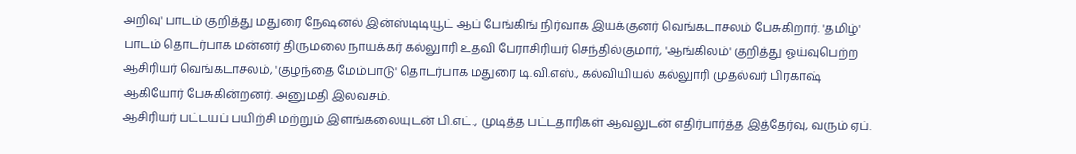அறிவு' பாடம் குறித்து மதுரை நேஷனல் இன்ஸ்டிடியூட் ஆப் பேங்கிங் நிர்வாக இயக்குனர் வெங்கடாசலம் பேசுகிறார். 'தமிழ்' பாடம் தொடர்பாக மன்னர் திருமலை நாயக்கர் கல்லுாரி உதவி பேராசிரியர் செந்தில்குமார், 'ஆங்கிலம்' குறித்து ஓய்வுபெற்ற ஆசிரியர் வெங்கடாசலம், 'குழந்தை மேம்பாடு' தொடர்பாக மதுரை டி.வி.எஸ்., கல்வியியல் கல்லுாரி முதல்வர் பிரகாஷ் ஆகியோர் பேசுகின்றனர். அனுமதி இலவசம்.
ஆசிரியர் பட்டயப் பயிற்சி மற்றும் இளங்கலையுடன் பி.எட்., முடித்த பட்டதாரிகள் ஆவலுடன் எதிர்பார்த்த இத்தேர்வு, வரும் ஏப்.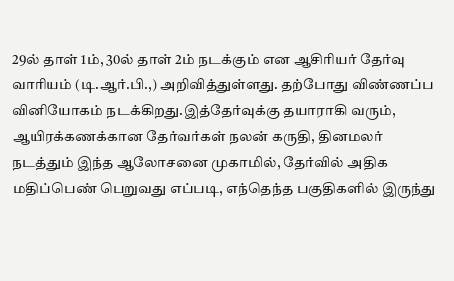29ல் தாள் 1ம், 30ல் தாள் 2ம் நடக்கும் என ஆசிரியர் தேர்வு வாரியம் (டி.ஆர்.பி.,) அறிவித்துள்ளது. தற்போது விண்ணப்ப வினியோகம் நடக்கிறது.இத்தேர்வுக்கு தயாராகி வரும், ஆயிரக்கணக்கான தேர்வர்கள் நலன் கருதி, தினமலர் நடத்தும் இந்த ஆலோசனை முகாமில், தேர்வில் அதிக மதிப்பெண் பெறுவது எப்படி, எந்தெந்த பகுதிகளில் இருந்து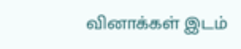வினாக்கள் இடம்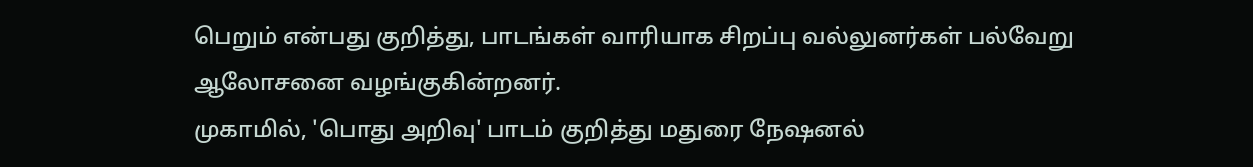பெறும் என்பது குறித்து, பாடங்கள் வாரியாக சிறப்பு வல்லுனர்கள் பல்வேறு ஆலோசனை வழங்குகின்றனர்.
முகாமில், 'பொது அறிவு' பாடம் குறித்து மதுரை நேஷனல்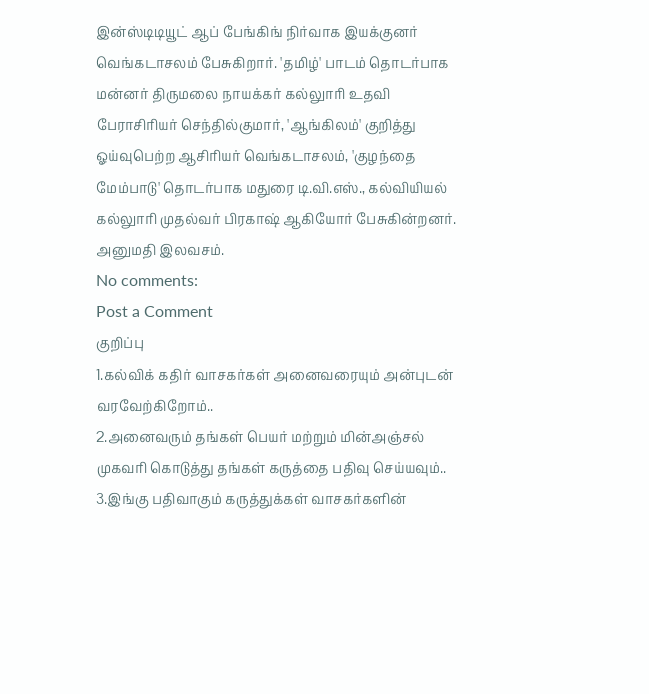இன்ஸ்டிடியூட் ஆப் பேங்கிங் நிர்வாக இயக்குனர் வெங்கடாசலம் பேசுகிறார். 'தமிழ்' பாடம் தொடர்பாக மன்னர் திருமலை நாயக்கர் கல்லுாரி உதவி பேராசிரியர் செந்தில்குமார், 'ஆங்கிலம்' குறித்து ஓய்வுபெற்ற ஆசிரியர் வெங்கடாசலம், 'குழந்தை மேம்பாடு' தொடர்பாக மதுரை டி.வி.எஸ்., கல்வியியல் கல்லுாரி முதல்வர் பிரகாஷ் ஆகியோர் பேசுகின்றனர். அனுமதி இலவசம்.
No comments:
Post a Comment
குறிப்பு
1.கல்விக் கதிர் வாசகர்கள் அனைவரையும் அன்புடன் வரவேற்கிறோம்..
2.அனைவரும் தங்கள் பெயர் மற்றும் மின்அஞ்சல் முகவரி கொடுத்து தங்கள் கருத்தை பதிவு செய்யவும்..
3.இங்கு பதிவாகும் கருத்துக்கள் வாசகர்களின்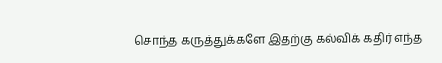சொந்த கருத்துக்களே இதற்கு கல்விக் கதிர் எந்த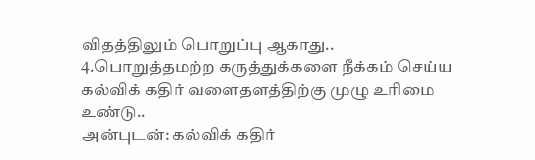விதத்திலும் பொறுப்பு ஆகாது..
4.பொறுத்தமற்ற கருத்துக்களை நீக்கம் செய்ய கல்விக் கதிர் வளைதளத்திற்கு முழு உரிமை உண்டு..
அன்புடன்: கல்விக் கதிர்